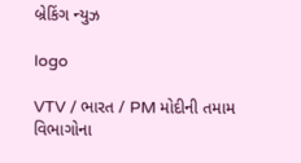બ્રેકિંગ ન્યુઝ

logo

VTV / ભારત / PM મોદીની તમામ વિભાગોના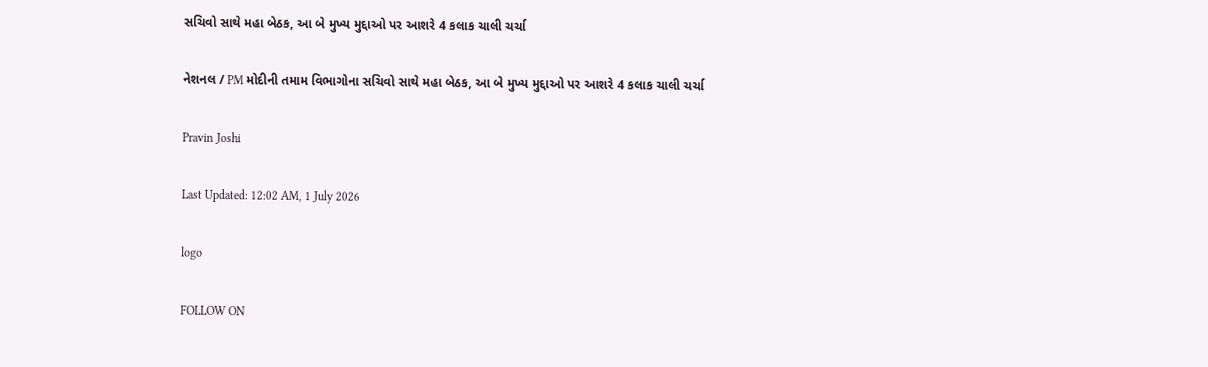સચિવો સાથે મહા બેઠક, આ બે મુખ્ય મુદ્દાઓ પર આશરે 4 કલાક ચાલી ચર્ચા

નેશનલ / PM મોદીની તમામ વિભાગોના સચિવો સાથે મહા બેઠક, આ બે મુખ્ય મુદ્દાઓ પર આશરે 4 કલાક ચાલી ચર્ચા

Pravin Joshi

Last Updated: 12:02 AM, 1 July 2026

logo

FOLLOW ON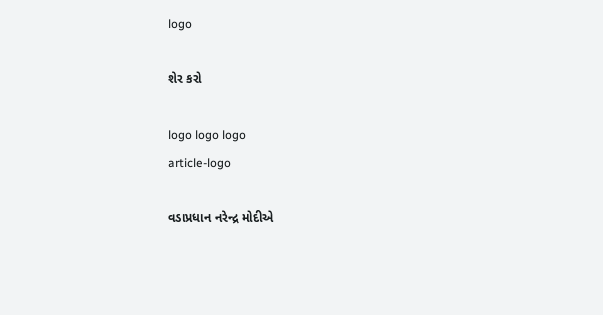logo

શેર કરો

logo logo logo
article-logo

વડાપ્રધાન નરેન્દ્ર મોદીએ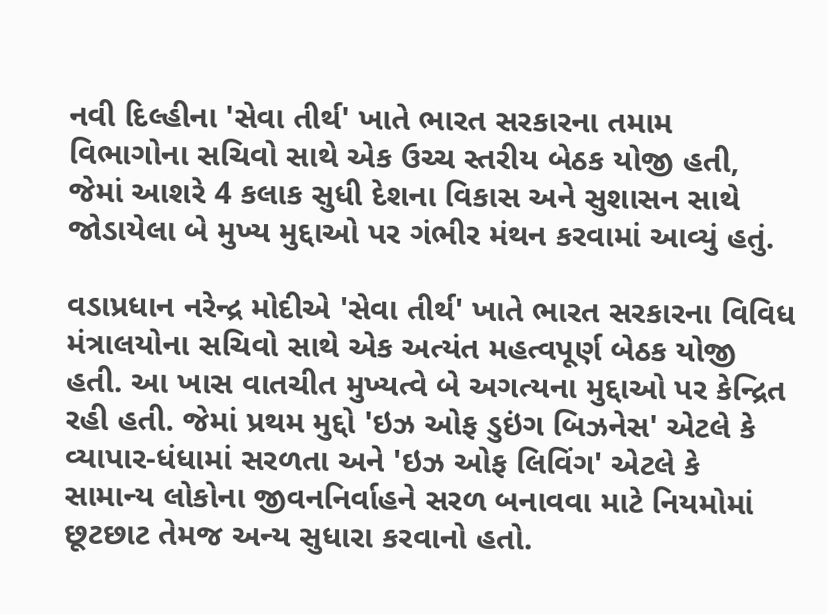નવી દિલ્હીના 'સેવા તીર્થ' ખાતે ભારત સરકારના તમામ વિભાગોના સચિવો સાથે એક ઉચ્ચ સ્તરીય બેઠક યોજી હતી, જેમાં આશરે 4 કલાક સુધી દેશના વિકાસ અને સુશાસન સાથે જોડાયેલા બે મુખ્ય મુદ્દાઓ પર ગંભીર મંથન કરવામાં આવ્યું હતું.

વડાપ્રધાન નરેન્દ્ર મોદીએ 'સેવા તીર્થ' ખાતે ભારત સરકારના વિવિધ મંત્રાલયોના સચિવો સાથે એક અત્યંત મહત્વપૂર્ણ બેઠક યોજી હતી. આ ખાસ વાતચીત મુખ્યત્વે બે અગત્યના મુદ્દાઓ પર કેન્દ્રિત રહી હતી. જેમાં પ્રથમ મુદ્દો 'ઇઝ ઓફ ડુઇંગ બિઝનેસ' એટલે કે વ્યાપાર-ધંધામાં સરળતા અને 'ઇઝ ઓફ લિવિંગ' એટલે કે સામાન્ય લોકોના જીવનનિર્વાહને સરળ બનાવવા માટે નિયમોમાં છૂટછાટ તેમજ અન્ય સુધારા કરવાનો હતો.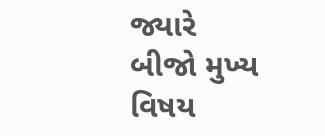જ્યારે બીજો મુખ્ય વિષય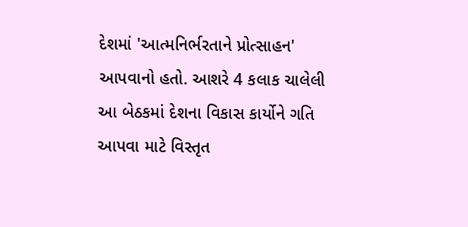દેશમાં 'આત્મનિર્ભરતાને પ્રોત્સાહન' આપવાનો હતો. આશરે 4 કલાક ચાલેલી આ બેઠકમાં દેશના વિકાસ કાર્યોને ગતિ આપવા માટે વિસ્તૃત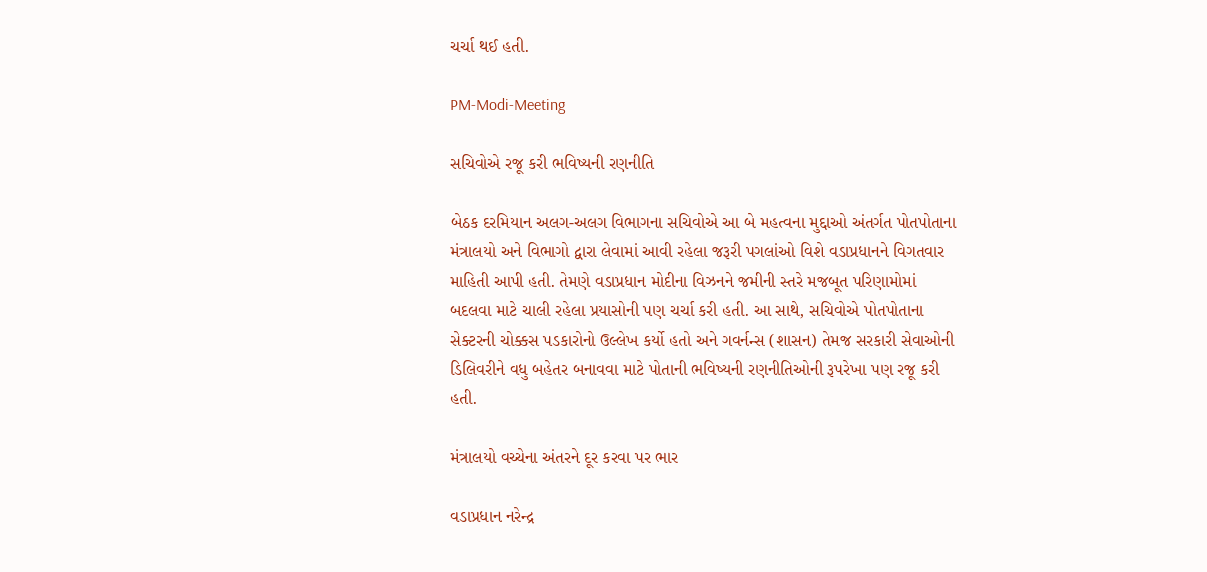ચર્ચા થઈ હતી.

PM-Modi-Meeting

સચિવોએ રજૂ કરી ભવિષ્યની રણનીતિ

બેઠક દરમિયાન અલગ-અલગ વિભાગના સચિવોએ આ બે મહત્વના મુદ્દાઓ અંતર્ગત પોતપોતાના મંત્રાલયો અને વિભાગો દ્વારા લેવામાં આવી રહેલા જરૂરી પગલાંઓ વિશે વડાપ્રધાનને વિગતવાર માહિતી આપી હતી. તેમણે વડાપ્રધાન મોદીના વિઝનને જમીની સ્તરે મજબૂત પરિણામોમાં બદલવા માટે ચાલી રહેલા પ્રયાસોની પણ ચર્ચા કરી હતી. આ સાથે, સચિવોએ પોતપોતાના સેક્ટરની ચોક્કસ પડકારોનો ઉલ્લેખ કર્યો હતો અને ગવર્નન્સ (શાસન) તેમજ સરકારી સેવાઓની ડિલિવરીને વધુ બહેતર બનાવવા માટે પોતાની ભવિષ્યની રણનીતિઓની રૂપરેખા પણ રજૂ કરી હતી.

મંત્રાલયો વચ્ચેના અંતરને દૂર કરવા પર ભાર

વડાપ્રધાન નરેન્દ્ર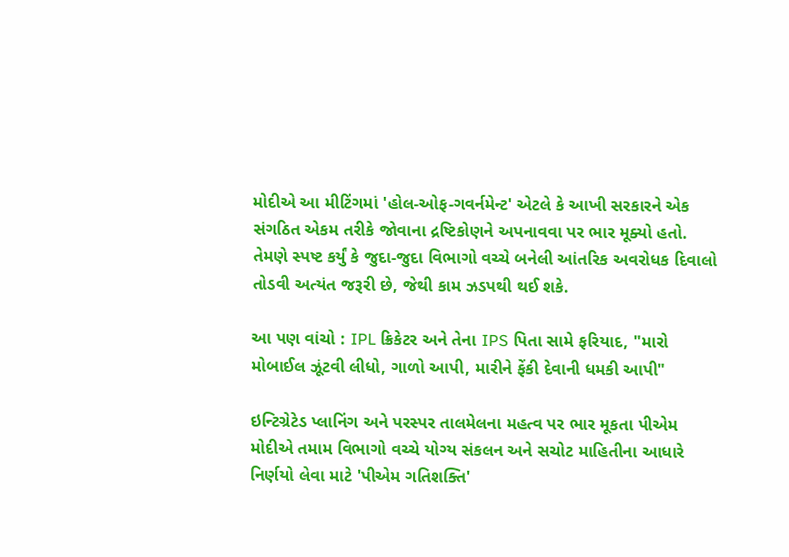મોદીએ આ મીટિંગમાં 'હોલ-ઓફ-ગવર્નમેન્ટ' એટલે કે આખી સરકારને એક સંગઠિત એકમ તરીકે જોવાના દ્રષ્ટિકોણને અપનાવવા પર ભાર મૂક્યો હતો. તેમણે સ્પષ્ટ કર્યું કે જુદા-જુદા વિભાગો વચ્ચે બનેલી આંતરિક અવરોધક દિવાલો તોડવી અત્યંત જરૂરી છે, જેથી કામ ઝડપથી થઈ શકે.

આ પણ વાંચો : IPL ક્રિકેટર અને તેના IPS પિતા સામે ફરિયાદ, "મારો મોબાઈલ ઝૂંટવી લીધો, ગાળો આપી, મારીને ફેંકી દેવાની ધમકી આપી"

ઇન્ટિગ્રેટેડ પ્લાનિંગ અને પરસ્પર તાલમેલના મહત્વ પર ભાર મૂકતા પીએમ મોદીએ તમામ વિભાગો વચ્ચે યોગ્ય સંકલન અને સચોટ માહિતીના આધારે નિર્ણયો લેવા માટે 'પીએમ ગતિશક્તિ'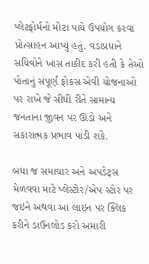પ્લેટફોર્મનો મોટા પાયે ઉપયોગ કરવા પ્રોત્સાહન આપ્યું હતું. વડાપ્રધાને સચિવોને ખાસ તાકીદ કરી હતી કે તેઓ પોતાનું સંપૂર્ણ ફોકસ એવી યોજનાઓ પર રાખે જે સીધી રીતે સામાન્ય જનતાના જીવન પર ઊંડો અને સકારાત્મક પ્રભાવ પાડી શકે.

બધા જ સમાચાર અને અપડેટ્સ મેળવવા માટે પ્લેસ્ટોર/એપ સ્ટોર પર જઇને અથવા આ લાઇન પર ક્લિક કરીને ડાઉનલોડ કરો અમારી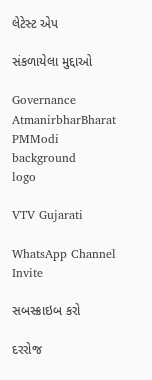લેટેસ્ટ એપ

સંકળાયેલા મુદ્દાઓ

Governance AtmanirbharBharat PMModi
background
logo

VTV Gujarati

WhatsApp Channel Invite

સબસ્ક્રાઇબ કરો

દરરોજ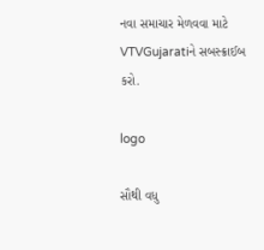નવા સમાચાર મેળવવા માટે VTVGujaratiને સબસ્ક્રાઈબ કરો.

logo

સૌથી વધુ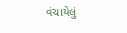વંચાયેલું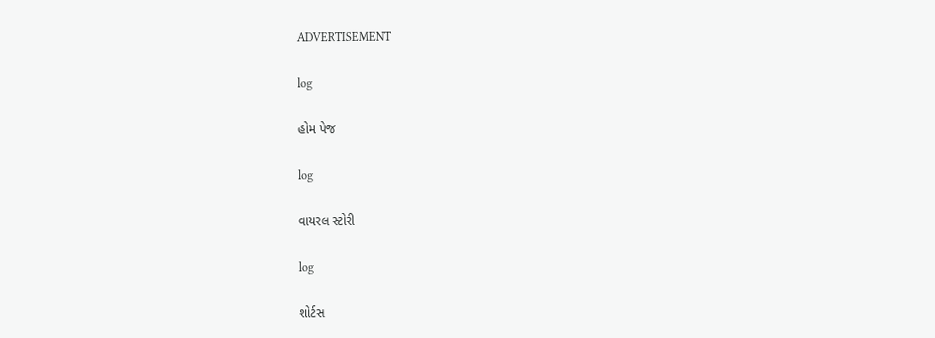ADVERTISEMENT

log

હોમ પેજ

log

વાયરલ સ્ટોરી

log

શોર્ટસ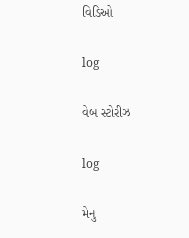વિડિઓ

log

વેબ સ્ટોરીઝ

log

મેનુ